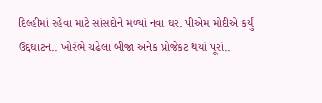દિલ્હીમાં રહેવા માટે સાંસદોને મળ્યાં નવા ઘર. પીએમ મોદીએ કર્યું ઉદ્દઘાટન.. ખોરંભે ચઢેલા બીજા અનેક પ્રોજેકટ થયાં પૂરાં..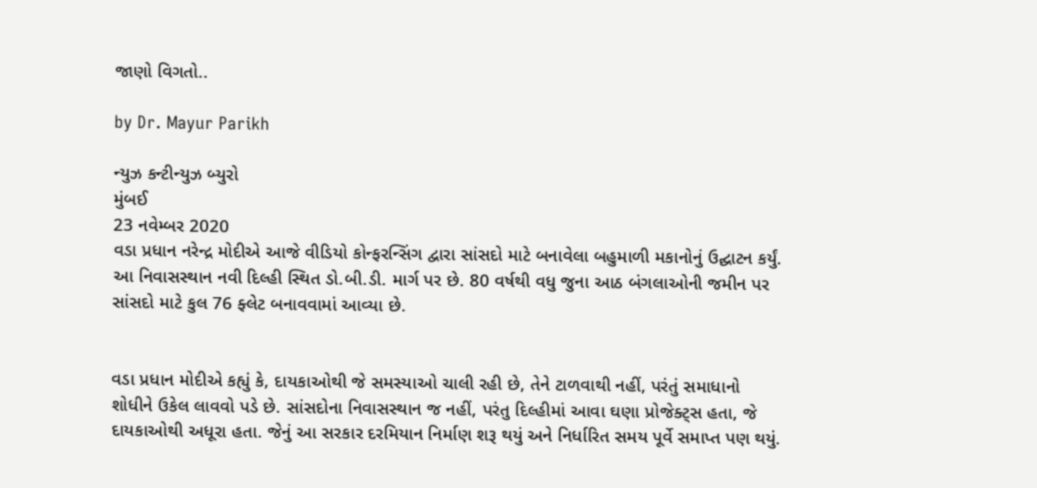જાણો વિગતો..

by Dr. Mayur Parikh

ન્યુઝ કન્ટીન્યુઝ બ્યુરો
મુંબઈ
23 નવેમ્બર 2020
વડા પ્રધાન નરેન્દ્ર મોદીએ આજે વીડિયો કોન્ફરન્સિંગ દ્વારા સાંસદો માટે બનાવેલા બહુમાળી મકાનોનું ઉદ્ઘાટન કર્યું. આ નિવાસસ્થાન નવી દિલ્હી સ્થિત ડો.બી.ડી. માર્ગ પર છે. 80 વર્ષથી વધુ જુના આઠ બંગલાઓની જમીન પર સાંસદો માટે કુલ 76 ફ્લેટ બનાવવામાં આવ્યા છે.


વડા પ્રધાન મોદીએ કહ્યું કે, દાયકાઓથી જે સમસ્યાઓ ચાલી રહી છે, તેને ટાળવાથી નહીં, પરંતું સમાધાનો શોધીને ઉકેલ લાવવો પડે છે. સાંસદોના નિવાસસ્થાન જ નહીં, પરંતુ દિલ્હીમાં આવા ઘણા પ્રોજેક્ટ્સ હતા, જે દાયકાઓથી અધૂરા હતા. જેનું આ સરકાર દરમિયાન નિર્માણ શરૂ થયું અને નિર્ધારિત સમય પૂર્વે સમાપ્ત પણ થયું.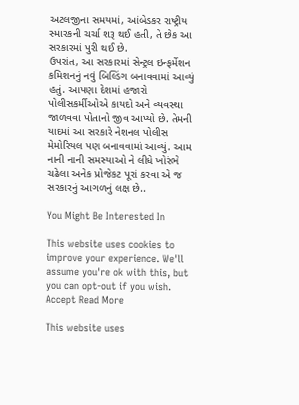અટલજીના સમયમાં, આંબેડકર રાષ્ટ્રીય સ્મારકની ચર્ચા શરૂ થઈ હતી, તે છેક આ સરકારમાં પુરી થઈ છે.
ઉપરાંત, આ સરકારમાં સેન્ટ્રલ ઇન્ફર્મેશન કમિશનનું નવું બિલ્ડિંગ બનાવવામાં આવ્યું હતું. આપણા દેશમાં હજારો પોલીસકર્મીઓએ કાયદો અને વ્યવસ્થા જાળવવા પોતાનો જીવ આપ્યો છે. તેમની યાદમાં આ સરકારે નેશનલ પોલીસ મેમોરિયલ પણ બનાવવામાં આવ્યું. આમ નાની નાની સમસ્યાઓ ને લીધે ખોરંભે ચઢેલા અનેક પ્રોજેકટ પૂરાં કરવા એ જ સરકારનું આગળનું લક્ષ છે..

You Might Be Interested In

This website uses cookies to improve your experience. We'll assume you're ok with this, but you can opt-out if you wish. Accept Read More

This website uses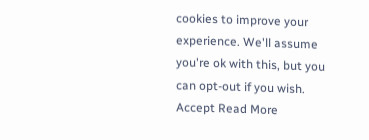cookies to improve your experience. We'll assume you're ok with this, but you can opt-out if you wish. Accept Read More